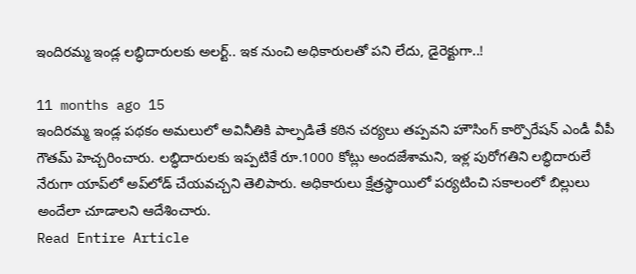ఇందిరమ్మ ఇండ్ల లబ్ధిదారులకు అలర్ట్.. ఇక నుంచి అధికారులతో పని లేదు, డైరెక్టుగా..!

11 months ago 15
ఇందిరమ్మ ఇండ్ల పథకం అమలులో అవినీతికి పాల్పడితే కఠిన చర్యలు తప్పవని హౌసింగ్ కార్పొరేషన్ ఎండీ వీపీ గౌతమ్ హెచ్చరించారు. లబ్ధిదారులకు ఇప్పటికే రూ.1000 కోట్లు అందజేశామని, ఇళ్ల పురోగతిని లబ్ధిదారులే నేరుగా యాప్‌లో అప్‌లోడ్ చేయవచ్చని తెలిపారు. అధికారులు క్షేత్రస్థాయిలో పర్యటించి సకాలంలో బిల్లులు అందేలా చూడాలని ఆదేశించారు.
Read Entire Article